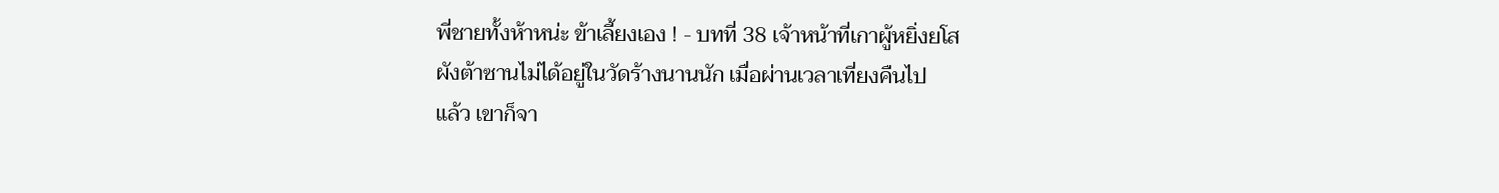พี่ชายทั้งห้าหน่ะ ข้าเลี้ยงเอง ! - บทที่ 38 เจ้าหน้าที่เกาผู้หยิ่งยโส
ผังต้าซานไม่ได้อยู่ในวัดร้างนานนัก เมื่อผ่านเวลาเที่ยงคืนไป
แล้ว เขาก็จา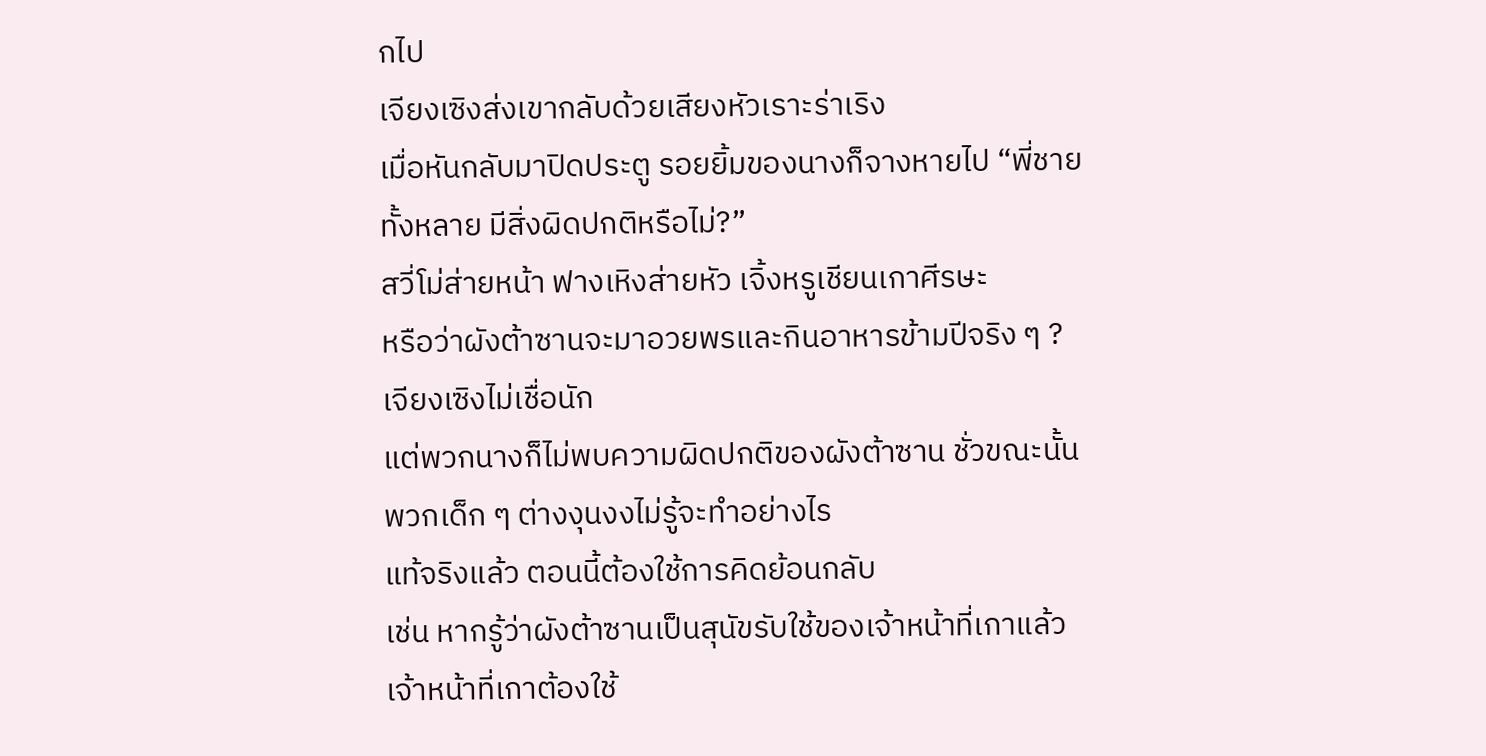กไป
เจียงเซิงส่งเขากลับด้วยเสียงหัวเราะร่าเริง
เมื่อหันกลับมาปิดประตู รอยยิ้มของนางก็จางหายไป “พี่ชาย
ทั้งหลาย มีสิ่งผิดปกติหรือไม่?”
สวี่โม่ส่ายหน้า ฟางเหิงส่ายหัว เจิ้งหรูเชียนเกาศีรษะ
หรือว่าผังต้าซานจะมาอวยพรและกินอาหารข้ามปีจริง ๆ ?
เจียงเซิงไม่เชื่อนัก
แต่พวกนางก็ไม่พบความผิดปกติของผังต้าซาน ชั่วขณะนั้น
พวกเด็ก ๆ ต่างงุนงงไม่รู้จะทำอย่างไร
แท้จริงแล้ว ตอนนี้ต้องใช้การคิดย้อนกลับ
เช่น หากรู้ว่าผังต้าซานเป็นสุนัขรับใช้ของเจ้าหน้าที่เกาแล้ว
เจ้าหน้าที่เกาต้องใช้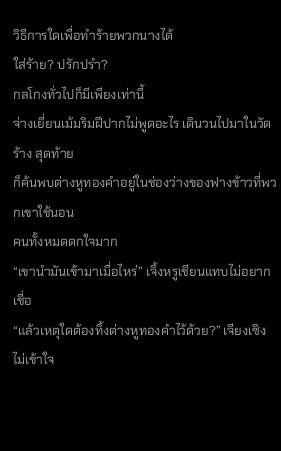วิธีการใดเพื่อทำร้ายพวกนางได้
ใส่ร้าย? ปรักปรำ?
กลโกงทั่วไปก็มีเพียงเท่านี้
จ่างเยี่ยนเม้มริมฝีปากไม่พูดอะไร เดินวนไปมาในวัดร้าง สุดท้าย
ก็ค้นพบต่างหูทองคำอยู่ในช่องว่างของฟางข้าวที่พวกเขาใช้นอน
คนทั้งหมดตกใจมาก
“เขานำมันเข้ามาเมื่อไหร่” เจิ้งหรูเชียนแทบไม่อยากเชื่อ
“แล้วเหตุใดต้องทิ้งต่างหูทองคำไว้ด้วย?” เจียงเซิงไม่เข้าใจ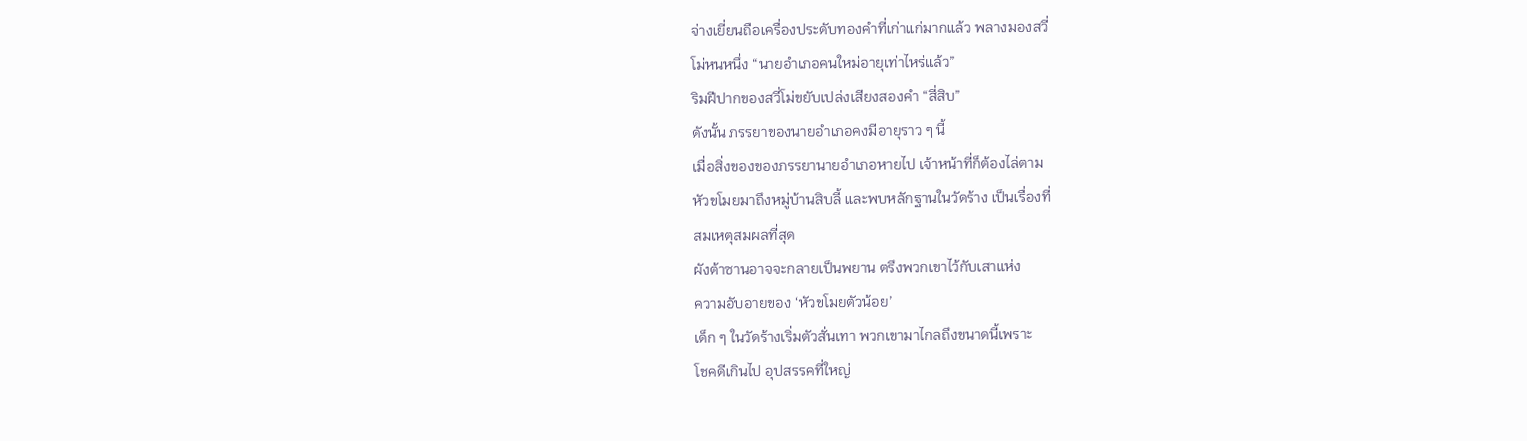จ่างเยี่ยนถือเครื่องประดับทองคำที่เก่าแก่มากแล้ว พลางมองสวี่
โม่หนหนึ่ง “นายอำเภอคนใหม่อายุเท่าไหร่แล้ว”
ริมฝีปากของสวี่โม่ขยับเปล่งเสียงสองคำ “สี่สิบ”
ดังนั้น ภรรยาของนายอำเภอคงมีอายุราว ๆ นี้
เมื่อสิ่งของของภรรยานายอำเภอหายไป เจ้าหน้าที่ก็ต้องไล่ตาม
หัวขโมยมาถึงหมู่บ้านสิบลี้ และพบหลักฐานในวัดร้าง เป็นเรื่องที่
สมเหตุสมผลที่สุด
ผังต้าซานอาจจะกลายเป็นพยาน ตรึงพวกเขาไว้กับเสาแห่ง
ความอับอายของ ‘หัวขโมยตัวน้อย’
เด็ก ๆ ในวัดร้างเริ่มตัวสั่นเทา พวกเขามาไกลถึงขนาดนี้เพราะ
โชคดีเกินไป อุปสรรคที่ใหญ่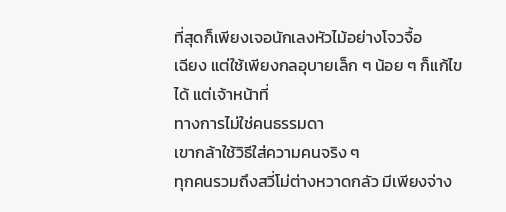ที่สุดก็เพียงเจอนักเลงหัวไม้อย่างโจวจื้อ
เฉียง แต่ใช้เพียงกลอุบายเล็ก ๆ น้อย ๆ ก็แก้ไขได้ แต่เจ้าหน้าที่
ทางการไม่ใช่คนธรรมดา
เขากล้าใช้วิธีใส่ความคนจริง ๆ
ทุกคนรวมถึงสวี่โม่ต่างหวาดกลัว มีเพียงจ่าง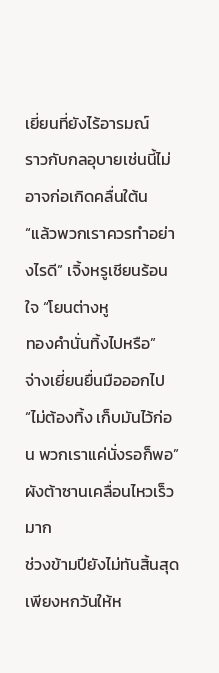เยี่ยนที่ยังไร้อารมณ์
ราวกับกลอุบายเช่นนี้ไม่อาจก่อเกิดคลื่นใต้น
“แล้วพวกเราควรทำอย่างไรดี” เจิ้งหรูเชียนร้อนใจ “โยนต่างหู
ทองคำนั่นทิ้งไปหรือ”
จ่างเยี่ยนยื่นมือออกไป
“ไม่ต้องทิ้ง เก็บมันไว้ก่อน พวกเราแค่นั่งรอก็พอ”
ผังต้าซานเคลื่อนไหวเร็วมาก
ช่วงข้ามปียังไม่ทันสิ้นสุด เพียงหกวันให้ห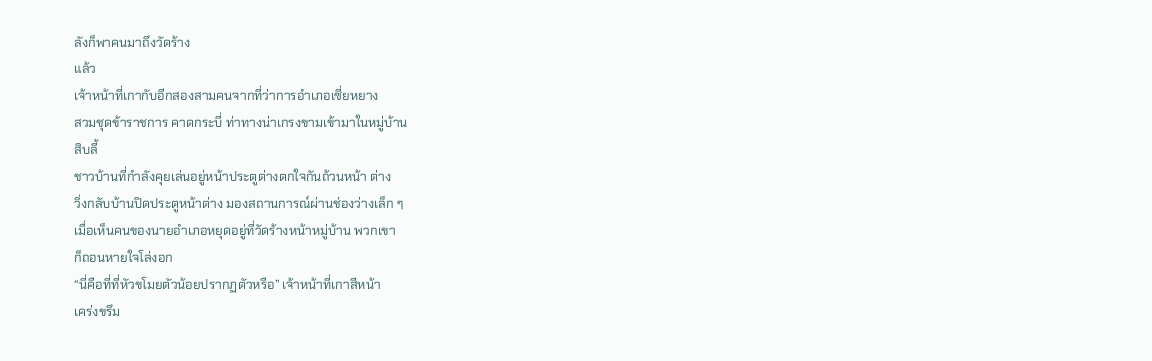ลังก็พาคนมาถึงวัดร้าง
แล้ว
เจ้าหน้าที่เกากับอีกสองสามคนจากที่ว่าการอำเภอเซี่ยหยาง
สวมชุดข้าราชการ คาดกระบี่ ท่าทางน่าเกรงขามเข้ามาในหมู่บ้าน
สิบลี้
ชาวบ้านที่กำลังคุยเล่นอยู่หน้าประตูต่างตกใจกันถ้วนหน้า ต่าง
วิ่งกลับบ้านปิดประตูหน้าต่าง มองสถานการณ์ผ่านช่องว่างเล็ก ๆ
เมื่อเห็นคนของนายอำเภอหยุดอยู่ที่วัดร้างหน้าหมู่บ้าน พวกเขา
ก็ถอนหายใจโล่งอก
“นี่คือที่ที่หัวขโมยตัวน้อยปรากฏตัวหรือ” เจ้าหน้าที่เกาสีหน้า
เคร่งขรึม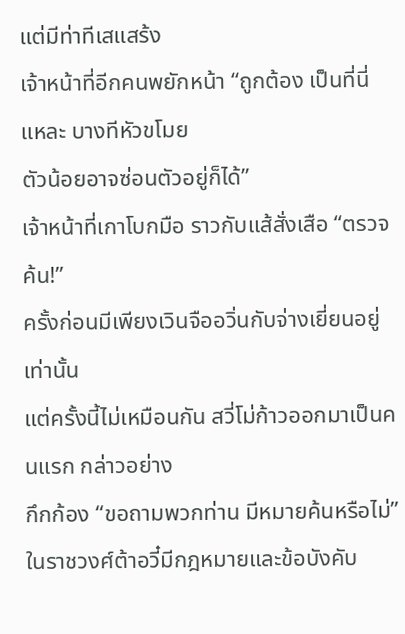แต่มีท่าทีเสแสร้ง
เจ้าหน้าที่อีกคนพยักหน้า “ถูกต้อง เป็นที่นี่แหละ บางทีหัวขโมย
ตัวน้อยอาจซ่อนตัวอยู่ก็ได้”
เจ้าหน้าที่เกาโบกมือ ราวกับแส้สั่งเสือ “ตรวจค้น!”
ครั้งก่อนมีเพียงเวินจืออวิ่นกับจ่างเยี่ยนอยู่เท่านั้น
แต่ครั้งนี้ไม่เหมือนกัน สวี่โม่ก้าวออกมาเป็นคนแรก กล่าวอย่าง
กึกก้อง “ขอถามพวกท่าน มีหมายค้นหรือไม่”
ในราชวงศ์ต้าอวี๋มีกฎหมายและข้อบังคับ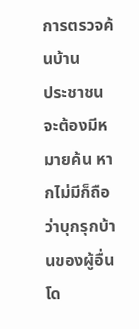การตรวจค้นบ้าน
ประชาชนจะต้องมีหมายค้น หากไม่มีก็ถือว่าบุกรุกบ้านของผู้อื่นโด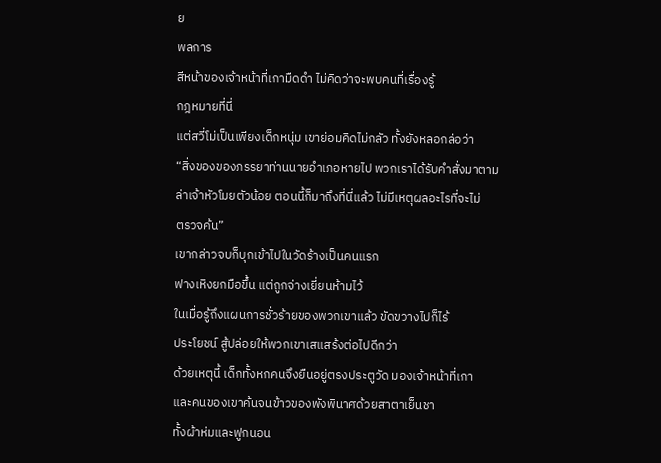ย
พลการ
สีหน้าของเจ้าหน้าที่เกามืดดำ ไม่คิดว่าจะพบคนที่เรื่องรู้
กฎหมายที่นี่
แต่สวี่โม่เป็นเพียงเด็กหนุ่ม เขาย่อมคิดไม่กลัว ทั้งยังหลอกล่อว่า
“สิ่งของของภรรยาท่านนายอำเภอหายไป พวกเราได้รับคำสั่งมาตาม
ล่าเจ้าหัวโมยตัวน้อย ตอนนี้ก็มาถึงที่นี่แล้ว ไม่มีเหตุผลอะไรที่จะไม่
ตรวจค้น”
เขากล่าวจบก็บุกเข้าไปในวัดร้างเป็นคนแรก
ฟางเหิงยกมือขึ้น แต่ถูกจ่างเยี่ยนห้ามไว้
ในเมื่อรู้ถึงแผนการชั่วร้ายของพวกเขาแล้ว ขัดขวางไปก็ไร้
ประโยชน์ สู้ปล่อยให้พวกเขาเสแสร้งต่อไปดีกว่า
ด้วยเหตุนี้ เด็กทั้งหกคนจึงยืนอยู่ตรงประตูวัด มองเจ้าหน้าที่เกา
และคนของเขาค้นจนข้าวของพังพินาศด้วยสาตาเย็นชา
ทั้งผ้าห่มและฟูกนอน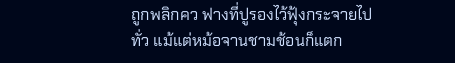ถูกพลิกคว ฟางที่ปูรองไว้ฟุ้งกระจายไป
ทั่ว แม้แต่หม้อจานชามช้อนก็แตก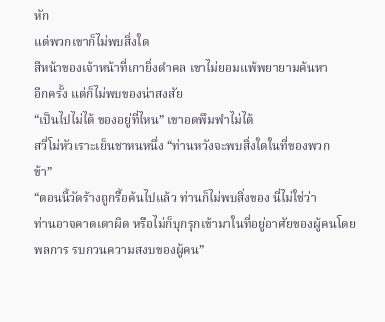หัก
แต่พวกเขาก็ไม่พบสิ่งใด
สีหน้าของเจ้าหน้าที่เกายิ่งดำคล เขาไม่ยอมแพ้พยายามค้นหา
อีกครั้ง แต่ก็ไม่พบของน่าสงสัย
“เป็นไปไม่ได้ ของอยู่ที่ไหน” เขาอดพึมพำไม่ได้
สวี่โม่หัวเราะเย็นชาหนหนึ่ง “ท่านหวังจะพบสิ่งใดในที่ของพวก
ข้า”
“ตอนนี้วัดร้างถูกรื้อค้นไปแล้ว ท่านก็ไม่พบสิ่งของ นี่ไม่ใช่ว่า
ท่านอาจคาดเดาผิด หรือไม่ก็บุกรุกเข้ามาในที่อยู่อาศัยของผู้คนโดย
พลการ รบกวนความสงบของผู้คน”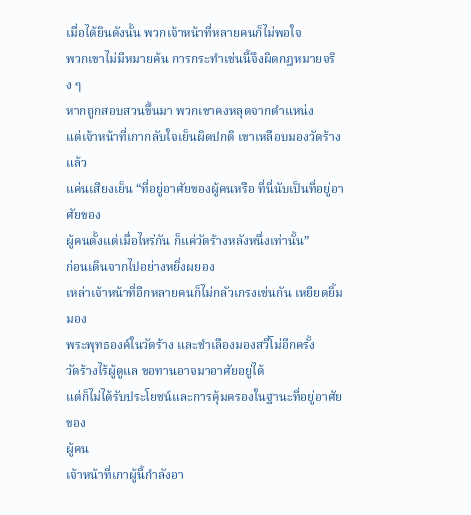เมื่อได้ยินดังนั้น พวกเจ้าหน้าที่หลายคนก็ไม่พอใจ
พวกเขาไม่มีหมายค้น การกระทำเช่นนี้จึงผิดกฎหมายจริง ๆ
หากถูกสอบสวนขึ้นมา พวกเขาคงหลุดจากตำแหน่ง
แต่เจ้าหน้าที่เกากลับใจเย็นผิดปกติ เขาเหลือบมองวัดร้างแล้ว
แค่นเสียงเย็น “ที่อยู่อาศัยของผู้คนหรือ ที่นี่นับเป็นที่อยู่อาศัยของ
ผู้คนตั้งแต่เมื่อไหร่กัน ก็แค่วัดร้างหลังหนึ่งเท่านั้น”
ก่อนเดินจากไปอย่างหยิ่งผยอง
เหล่าเจ้าหน้าที่อีกหลายคนก็ไม่กลัวเกรงเช่นกัน เหยียดยิ้มมอง
พระพุทธองค์ในวัดร้าง และชำเลืองมองสวี่โม่อีกครั้ง
วัดร้างไร้ผู้ดูแล ขอทานอาจมาอาศัยอยู่ได้
แต่ก็ไม่ได้รับประโยชน์และการคุ้มครองในฐานะที่อยู่อาศัยของ
ผู้คน
เจ้าหน้าที่เกาผู้นี้กำลังอา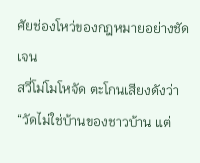ศัยช่องโหว่ของกฎหมายอย่างชัดเจน
สวี่โม่โมโหจัด ตะโกนเสียงดังว่า “วัดไม่ใช่บ้านของชาวบ้าน แต่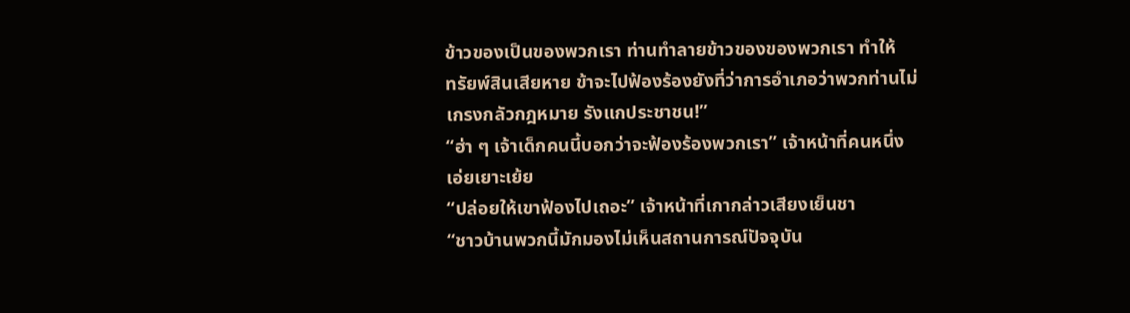ข้าวของเป็นของพวกเรา ท่านทำลายข้าวของของพวกเรา ทำให้
ทรัยพ์สินเสียหาย ข้าจะไปฟ้องร้องยังที่ว่าการอำเภอว่าพวกท่านไม่
เกรงกลัวกฎหมาย รังแกประชาชน!”
“ฮ่า ๆ เจ้าเด็กคนนี้บอกว่าจะฟ้องร้องพวกเรา” เจ้าหน้าที่คนหนึ่ง
เอ่ยเยาะเย้ย
“ปล่อยให้เขาฟ้องไปเถอะ” เจ้าหน้าที่เกากล่าวเสียงเย็นชา
“ชาวบ้านพวกนี้มักมองไม่เห็นสถานการณ์ปัจจุบัน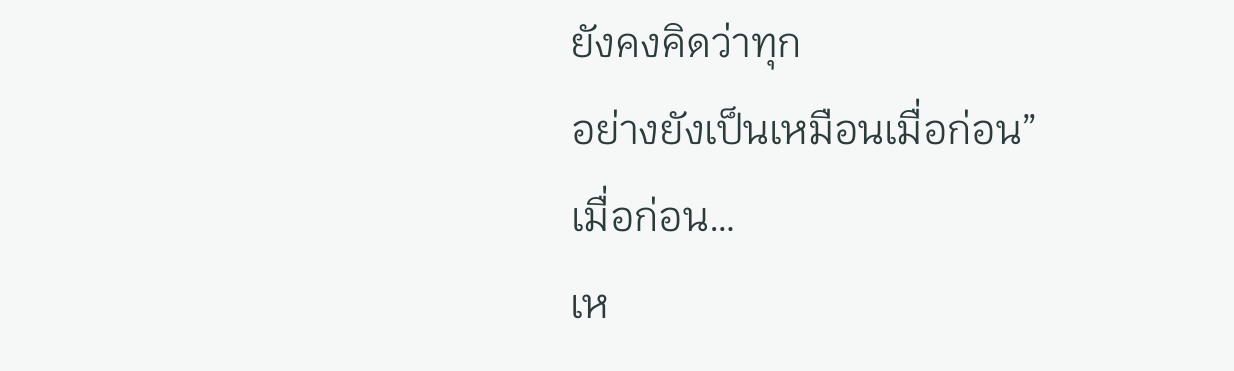ยังคงคิดว่าทุก
อย่างยังเป็นเหมือนเมื่อก่อน”
เมื่อก่อน…
เห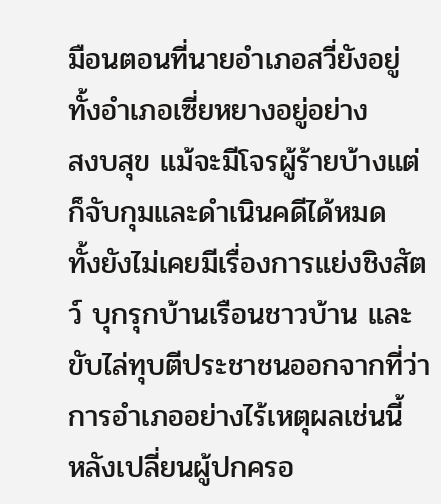มือนตอนที่นายอำเภอสวี่ยังอยู่ ทั้งอำเภอเซี่ยหยางอยู่อย่าง
สงบสุข แม้จะมีโจรผู้ร้ายบ้างแต่ก็จับกุมและดำเนินคดีได้หมด
ทั้งยังไม่เคยมีเรื่องการแย่งชิงสัตว์ บุกรุกบ้านเรือนชาวบ้าน และ
ขับไล่ทุบตีประชาชนออกจากที่ว่าการอำเภออย่างไร้เหตุผลเช่นนี้
หลังเปลี่ยนผู้ปกครอ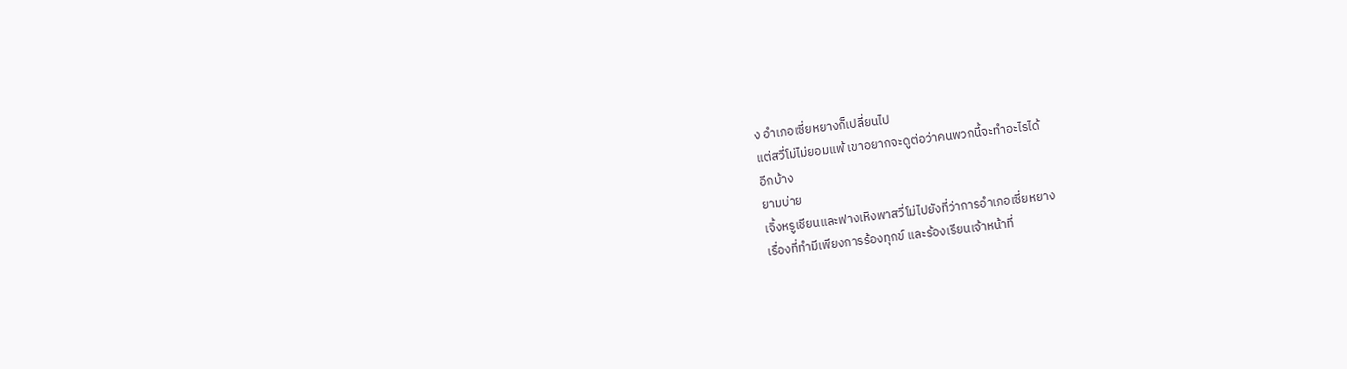ง อำเภอเซี่ยหยางก็เปลี่ยนไป
แต่สวี่โม่ไม่ยอมแพ้ เขาอยากจะดูต่อว่าคนพวกนี้จะทำอะไรได้
อีกบ้าง
ยามบ่าย
เจิ้งหรูเชียนและฟางเหิงพาสวี่โม่ไปยังที่ว่าการอำเภอเซี่ยหยาง
เรื่องที่ทำมีเพียงการร้องทุกข์ และร้องเรียนเจ้าหน้าที่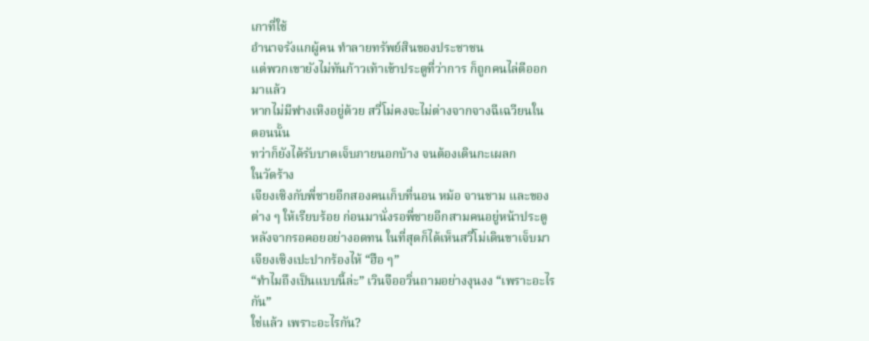เกาที่ใช้
อำนาจรังแกผู้คน ทำลายทรัพย์สินของประชาชน
แต่พวกเขายังไม่ทันก้าวเท้าเข้าประตูที่ว่าการ ก็ถูกคนไล่ตีออก
มาแล้ว
หากไม่มีฟางเหิงอยู่ด้วย สวี่โม่คงจะไม่ต่างจากจางฉีเฉวียนใน
ตอนนั้น
ทว่าก็ยังได้รับบาดเจ็บภายนอกบ้าง จนต้องเดินกะเผลก
ในวัดร้าง
เจียงเซิงกับพี่ชายอีกสองคนเก็บที่นอน หม้อ จานชาม และของ
ต่าง ๆ ให้เรียบร้อย ก่อนมานั่งรอพี่ชายอีกสามคนอยู่หน้าประตู
หลังจากรอคอยอย่างอดทน ในที่สุดก็ได้เห็นสวี่โม่เดินขาเจ็บมา
เจียงเซิงเปะปากร้องไห้ “ฮือ ๆ”
“ทำไมถึงเป็นแบบนี้ล่ะ” เวินจืออวิ่นถามอย่างงุนงง “เพราะอะไร
กัน”
ใช่แล้ว เพราะอะไรกัน?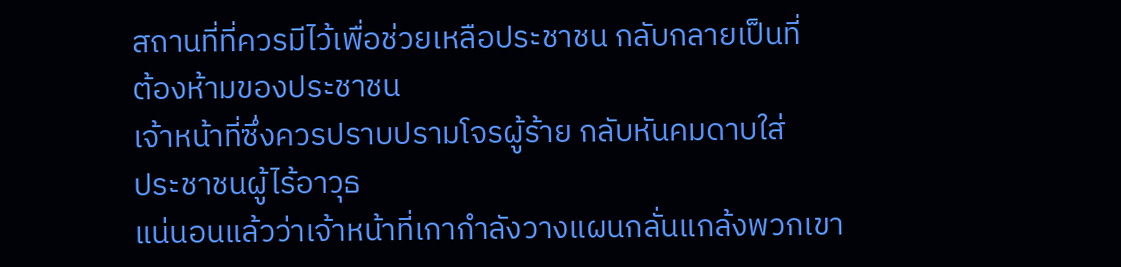สถานที่ที่ควรมีไว้เพื่อช่วยเหลือประชาชน กลับกลายเป็นที่
ต้องห้ามของประชาชน
เจ้าหน้าที่ซึ่งควรปราบปรามโจรผู้ร้าย กลับหันคมดาบใส่
ประชาชนผู้ไร้อาวุธ
แน่นอนแล้วว่าเจ้าหน้าที่เกากำลังวางแผนกลั่นแกล้งพวกเขา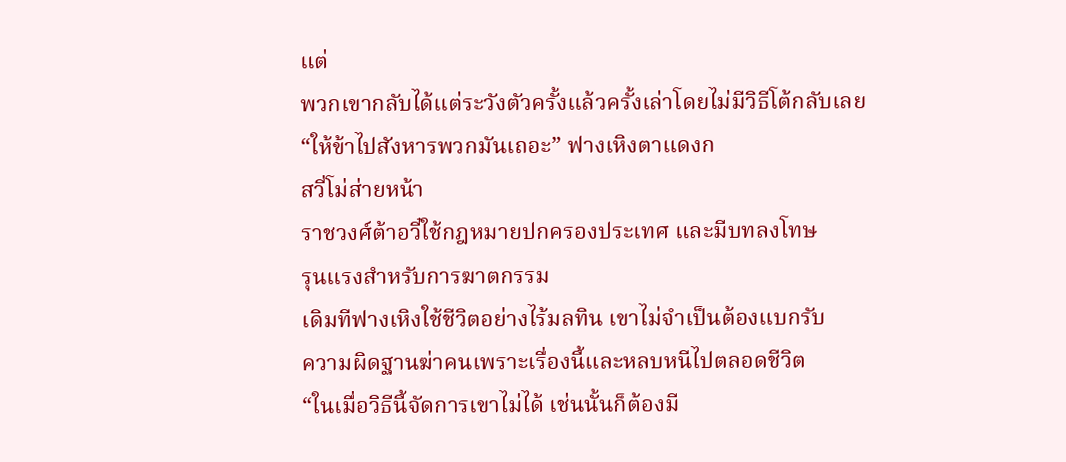แต่
พวกเขากลับได้แต่ระวังตัวครั้งแล้วครั้งเล่าโดยไม่มีวิธีโต้กลับเลย
“ให้ข้าไปสังหารพวกมันเถอะ” ฟางเหิงตาแดงก
สวี่โม่ส่ายหน้า
ราชวงศ์ต้าอวี๋ใช้กฎหมายปกครองประเทศ และมีบทลงโทษ
รุนแรงสำหรับการฆาตกรรม
เดิมทีฟางเหิงใช้ชีวิตอย่างไร้มลทิน เขาไม่จำเป็นต้องแบกรับ
ความผิดฐานฆ่าคนเพราะเรื่องนี้และหลบหนีไปตลอดชีวิต
“ในเมื่อวิธีนี้จัดการเขาไม่ได้ เช่นนั้นก็ต้องมี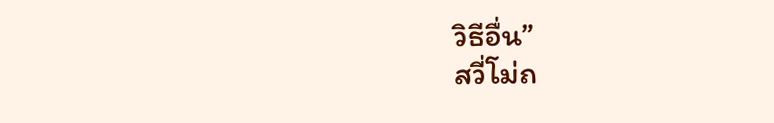วิธีอื่น”
สวี่โม่ถ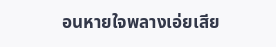อนหายใจพลางเอ่ยเสีย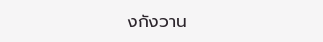งกังวาน